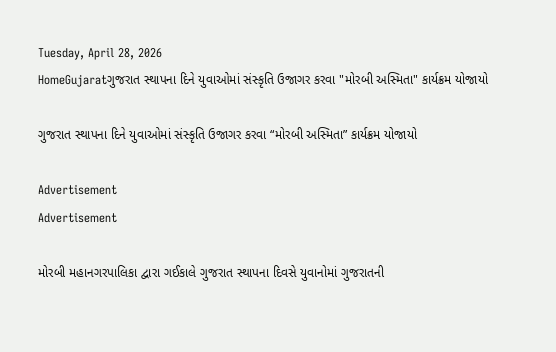Tuesday, April 28, 2026
HomeGujaratગુજરાત સ્થાપના દિને યુવાઓમાં સંસ્કૃતિ ઉજાગર કરવા "મોરબી અસ્મિતા" કાર્યક્રમ યોજાયો

ગુજરાત સ્થાપના દિને યુવાઓમાં સંસ્કૃતિ ઉજાગર કરવા “મોરબી અસ્મિતા” કાર્યક્રમ યોજાયો

Advertisement
Advertisement

મોરબી મહાનગરપાલિકા દ્વારા ગઈકાલે ગુજરાત સ્થાપના દિવસે યુવાનોમાં ગુજરાતની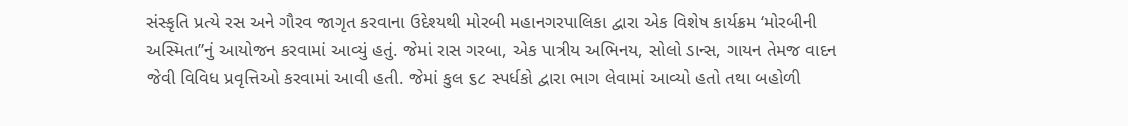સંસ્કૃતિ પ્રત્યે રસ અને ગૌરવ જાગૃત કરવાના ઉદેશ્યથી મોરબી મહાનગરપાલિકા દ્વારા એક વિશેષ કાર્યક્રમ ‘મોરબીની અસ્મિતા”નું આયોજન કરવામાં આવ્યું હતું. જેમાં રાસ ગરબા, એક પાત્રીય અભિનય, સોલો ડાન્સ, ગાયન તેમજ વાદન જેવી વિવિધ પ્રવૃત્તિઓ કરવામાં આવી હતી. જેમાં કુલ ૬૮ સ્પર્ધકો દ્વારા ભાગ લેવામાં આવ્યો હતો તથા બહોળી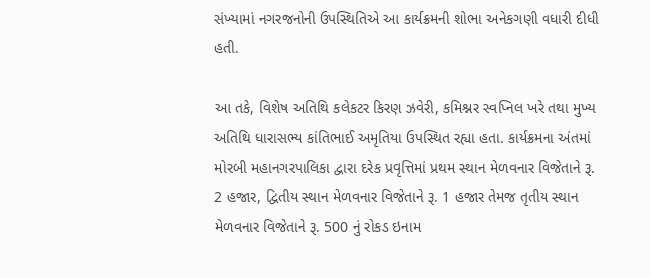સંખ્યામાં નગરજનોની ઉપસ્થિતિએ આ કાર્યક્રમની શોભા અનેકગણી વધારી દીધી હતી.

આ તકે, વિશેષ અતિથિ કલેકટર કિરણ ઝવેરી, કમિશ્નર સ્વપ્નિલ ખરે તથા મુખ્ય અતિથિ ધારાસભ્ય કાંતિભાઈ અમૃતિયા ઉપસ્થિત રહ્યા હતા. કાર્યક્રમના અંતમાં મોરબી મહાનગરપાલિકા દ્વારા દરેક પ્રવૃત્તિમાં પ્રથમ સ્થાન મેળવનાર વિજેતાને રૂ. 2 હજાર, દ્વિતીય સ્થાન મેળવનાર વિજેતાને રૂ. 1 હજાર તેમજ તૃતીય સ્થાન મેળવનાર વિજેતાને રૂ. 500 નું રોકડ ઇનામ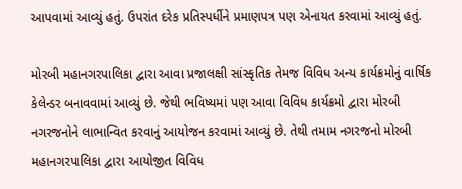આપવામાં આવ્યું હતું. ઉપરાંત દરેક પ્રતિસ્પર્ધીને પ્રમાણપત્ર પણ એનાયત કરવામાં આવ્યું હતું.

મોરબી મહાનગરપાલિકા દ્વારા આવા પ્રજાલક્ષી સાંસ્કૃતિક તેમજ વિવિધ અન્ય કાર્યક્રમોનું વાર્ષિક કેલેન્ડર બનાવવામાં આવ્યું છે. જેથી ભવિષ્યમાં પણ આવા વિવિધ કાર્યક્રમો દ્વારા મોરબી નગરજનોને લાભાન્વિત કરવાનું આયોજન કરવામાં આવ્યું છે. તેથી તમામ નગરજનો મોરબી મહાનગરપાલિકા દ્વારા આયોજીત વિવિધ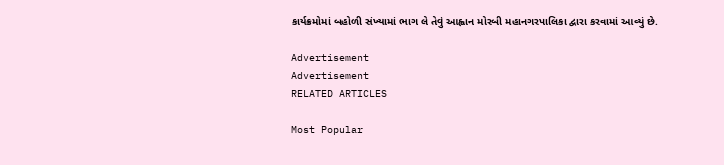કાર્યક્રમોમાં બહોળી સંખ્યામાં ભાગ લે તેવું આહ્વાન મોરબી મહાનગરપાલિકા દ્વારા કરવામાં આવ્યું છે.

Advertisement
Advertisement
RELATED ARTICLES

Most Popular